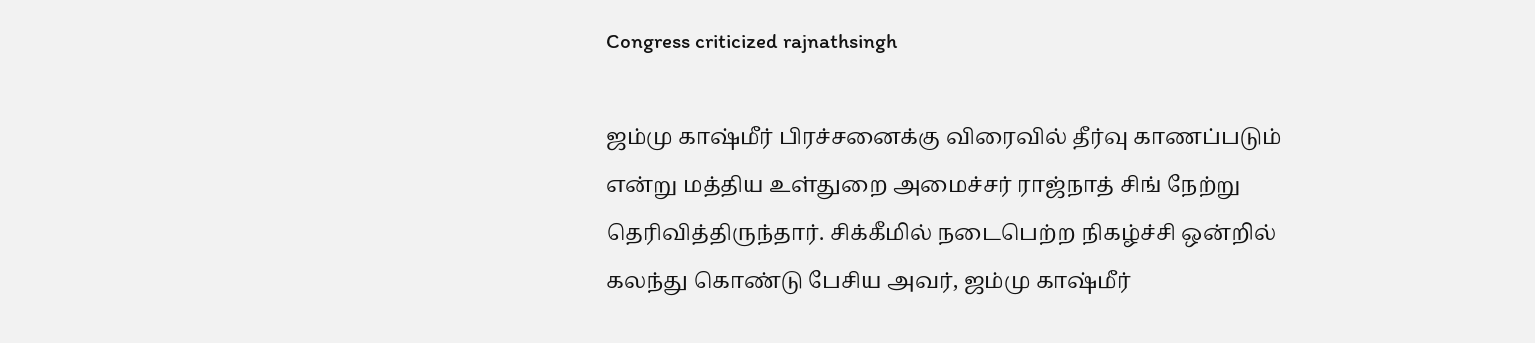Congress criticized rajnathsingh

ஜம்மு காஷ்மீர் பிரச்சனைக்கு விரைவில் தீர்வு காணப்படும் என்று மத்திய உள்துறை அமைச்சர் ராஜ்நாத் சிங் நேற்று தெரிவித்திருந்தார். சிக்கீமில் நடைபெற்ற நிகழ்ச்சி ஒன்றில் கலந்து கொண்டு பேசிய அவர், ஜம்மு காஷ்மீர்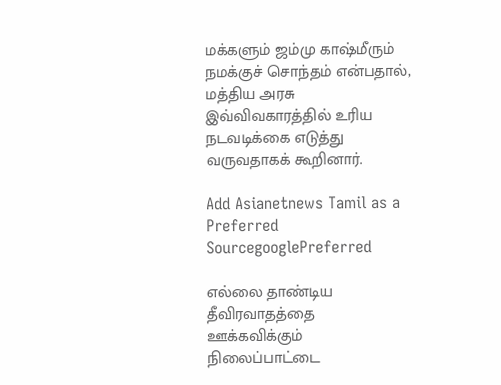மக்களும் ஜம்மு காஷ்மீரும் நமக்குச் சொந்தம் என்பதால், மத்திய அரசு இவ்விவகாரத்தில் உரிய நடவடிக்கை எடுத்து வருவதாகக் கூறினார்.

Add Asianetnews Tamil as a Preferred SourcegooglePreferred

எல்லை தாண்டிய தீவிரவாதத்தை ஊக்கவிக்கும் நிலைப்பாட்டை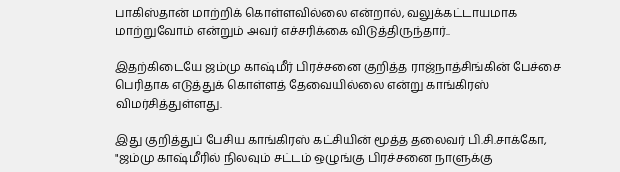பாகிஸ்தான் மாற்றிக் கொள்ளவில்லை என்றால், வலுக்கட்டாயமாக மாற்றுவோம் என்றும் அவர் எச்சரிக்கை விடுத்திருந்தார்..

இதற்கிடையே ஜம்மு காஷ்மீர் பிரச்சனை குறித்த ராஜ்நாத்சிங்கின் பேச்சை பெரிதாக எடுத்துக் கொள்ளத் தேவையில்லை என்று காங்கிரஸ் விமர்சித்துள்ளது.

இது குறித்துப் பேசிய காங்கிரஸ் கட்சியின் மூத்த தலைவர் பி.சி.சாக்கோ, "ஜம்மு காஷ்மீரில் நிலவும் சட்டம் ஒழுங்கு பிரச்சனை நாளுக்கு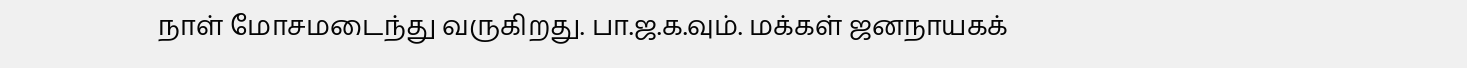நாள் மோசமடைந்து வருகிறது. பா.ஜ.க.வும். மக்கள் ஜனநாயகக்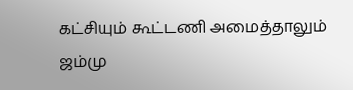கட்சியும் கூட்டணி அமைத்தாலும் ஜம்மு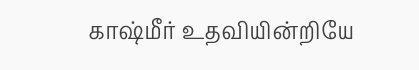காஷ்மீர் உதவியின்றியே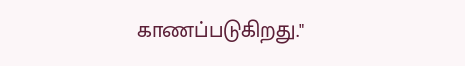காணப்படுகிறது."